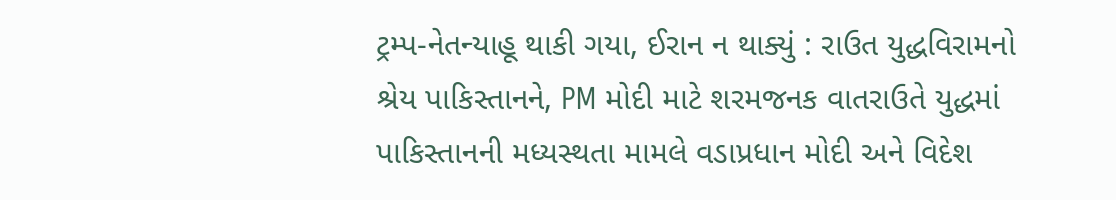ટ્રમ્પ-નેતન્યાહૂ થાકી ગયા, ઈરાન ન થાક્યું : રાઉત યુદ્ધવિરામનો શ્રેય પાકિસ્તાનને, PM મોદી માટે શરમજનક વાતરાઉતે યુદ્ધમાં પાકિસ્તાનની મધ્યસ્થતા મામલે વડાપ્રધાન મોદી અને વિદેશ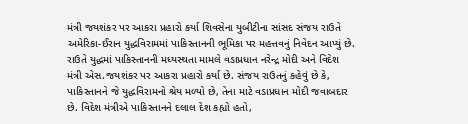મંત્રી જયશંકર પર આકરા પ્રહારો કર્યા શિવસેના યુબીટીના સાંસદ સંજય રાઉતે અમેરિકા-ઈરાન યુદ્ધવિરામમાં પાકિસ્તાનની ભૂમિકા પર મહત્તવનું નિવેદન આપ્યું છે. રાઉતે યુદ્ધમાં પાકિસ્તાનની મધ્યસ્થતા મામલે વડાપ્રધાન નરેન્દ્ર મોદી અને વિદેશ મંત્રી એસ.જયશંકર પર આકરા પ્રહારો કર્યા છે. સંજય રાઉતનું કહેવું છે કે, પાકિસ્તાનને જે યુદ્ધવિરામનો શ્રેય મળ્યો છે, તેના માટે વડાપ્રધાન મોદી જવાબદાર છે. વિદેશ મંત્રીએ પાકિસ્તાનને દલાલ દેશ કહ્યો હતો,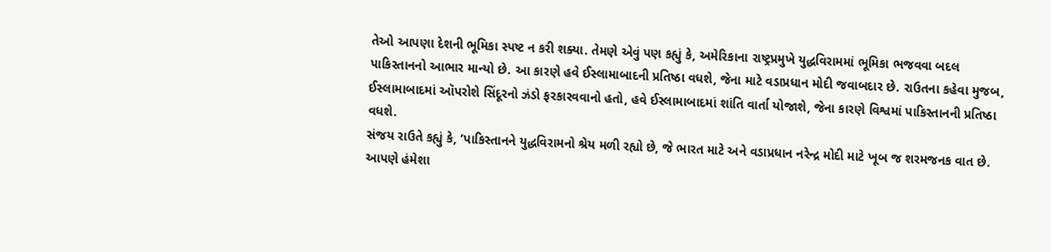તેઓ આપણા દેશની ભૂમિકા સ્પષ્ટ ન કરી શક્યા. તેમણે એવું પણ કહ્યું કે, અમેરિકાના રાષ્ટ્રપ્રમુખે યુદ્ધવિરામમાં ભૂમિકા ભજવવા બદલ પાકિસ્તાનનો આભાર માન્યો છે. આ કારણે હવે ઈસ્લામાબાદની પ્રતિષ્ઠા વધશે, જેના માટે વડાપ્રધાન મોદી જવાબદાર છે. રાઉતના કહેવા મુજબ, ઈસ્લામાબાદમાં ઑપરોશે સિંદૂરનો ઝંડો ફરકારવવાનો હતો, હવે ઈસ્લામાબાદમાં શાંતિ વાર્તા યોજાશે, જેના કારણે વિશ્વમાં પાકિસ્તાનની પ્રતિષ્ઠા વધશે.
સંજય રાઉતે કહ્યું કે, ‘પાકિસ્તાનને યુદ્ધવિરામનો શ્રેય મળી રહ્યો છે, જે ભારત માટે અને વડાપ્રધાન નરેન્દ્ર મોદી માટે ખૂબ જ શરમજનક વાત છે. આપણે હંમેશા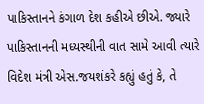પાકિસ્તાનને કંગાળ દેશ કહીએ છીએ. જ્યારે પાકિસ્તાનની મધ્યસ્થીની વાત સામે આવી ત્યારે વિદેશ મંત્રી એસ.જયશંકરે કહ્યું હતું કે, તે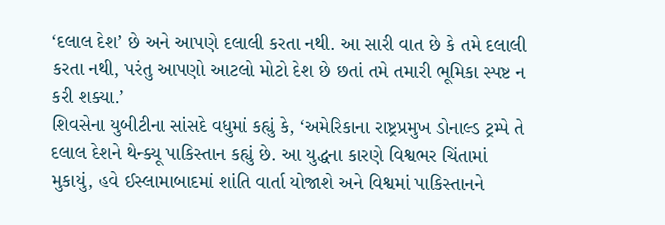‘દલાલ દેશ’ છે અને આપણે દલાલી કરતા નથી. આ સારી વાત છે કે તમે દલાલી કરતા નથી, પરંતુ આપણો આટલો મોટો દેશ છે છતાં તમે તમારી ભૂમિકા સ્પષ્ટ ન કરી શક્યા.’
શિવસેના યુબીટીના સાંસદે વધુમાં કહ્યું કે, ‘અમેરિકાના રાષ્ટ્રપ્રમુખ ડોનાલ્ડ ટ્રમ્પે તે દલાલ દેશને થેન્ક્યૂ પાકિસ્તાન કહ્યું છે. આ યુદ્ધના કારણે વિશ્વભર ચિંતામાં મુકાયું, હવે ઈસ્લામાબાદમાં શાંતિ વાર્તા યોજાશે અને વિશ્વમાં પાકિસ્તાનને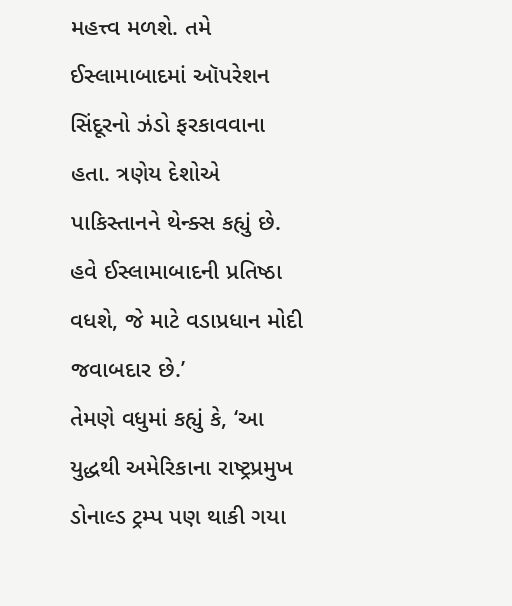મહત્ત્વ મળશે. તમે ઈસ્લામાબાદમાં ઑપરેશન સિંદૂરનો ઝંડો ફરકાવવાના હતા. ત્રણેય દેશોએ પાકિસ્તાનને થેન્ક્સ કહ્યું છે. હવે ઈસ્લામાબાદની પ્રતિષ્ઠા વધશે, જે માટે વડાપ્રધાન મોદી જવાબદાર છે.’
તેમણે વધુમાં કહ્યું કે, ‘આ યુદ્ધથી અમેરિકાના રાષ્ટ્રપ્રમુખ ડોનાલ્ડ ટ્રમ્પ પણ થાકી ગયા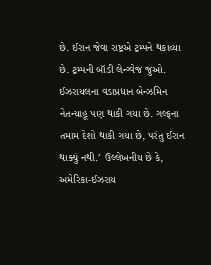છે. ઈરાન જેવા રાષ્ટ્રએ ટ્રમ્પને થકાવ્યા છે. ટ્રમ્પની બૉડી લેન્ગ્વેજ જુઓ. ઈઝરાયલના વડાપ્રધાન બેન્ઝમિન નેતન્યાહૂ પણ થાકી ગયા છે. ગલ્ફના તમામ દેશો થાકી ગયા છે, પરંતુ ઈરાન થાક્યું નથી.’ ઉલ્લેખનીય છે કે, અમેરિકા-ઈઝરાય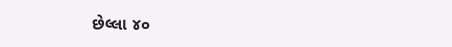છેલ્લા ૪૦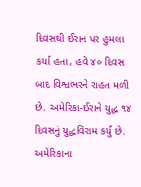દિવસથી ઈરાન પર હુમલા કર્યા હતા, હવે ૪૦ દિવસ બાદ વિશ્વભરને રાહત મળી છે. અમેરિકા-ઈરાને યુદ્ધ ૧૪ દિવસનું યુદ્ધવિરામ કર્યું છે. અમેરિકાના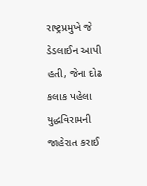રાષ્ટ્રપ્રમુખે જે ડેડલાઈન આપી હતી, જેના દોઢ કલાક પહેલા યુદ્ધવિરામની જાહેરાત કરાઈ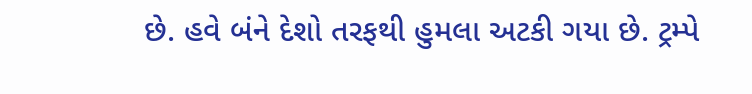છે. હવે બંને દેશો તરફથી હુમલા અટકી ગયા છે. ટ્રમ્પે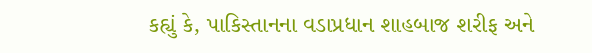કહ્યું કે, પાકિસ્તાનના વડાપ્રધાન શાહબાજ શરીફ અને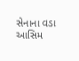સેનાના વડા આસિમ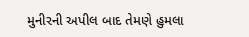મુનીરની અપીલ બાદ તેમણે હુમલા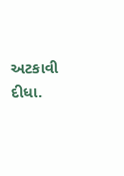અટકાવી દીધા.